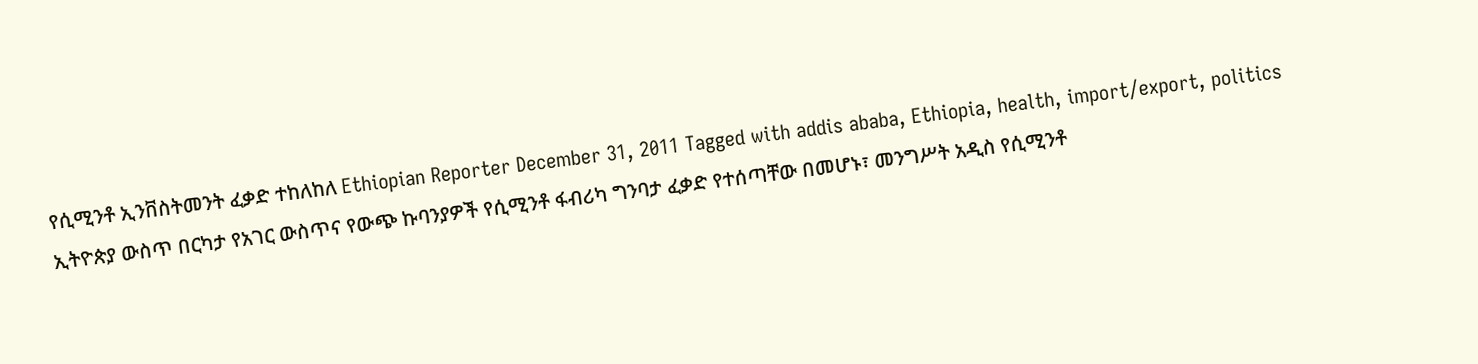የሲሚንቶ ኢንቨስትመንት ፈቃድ ተከለከለ Ethiopian Reporter December 31, 2011 Tagged with addis ababa, Ethiopia, health, import/export, politics ኢትዮጵያ ውስጥ በርካታ የአገር ውስጥና የውጭ ኩባንያዎች የሲሚንቶ ፋብሪካ ግንባታ ፈቃድ የተሰጣቸው በመሆኑ፣ መንግሥት አዲስ የሲሚንቶ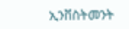ኢንቨስትመንት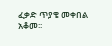ፈቃድ ጥያቄ መቀበል አቆመ፡፡